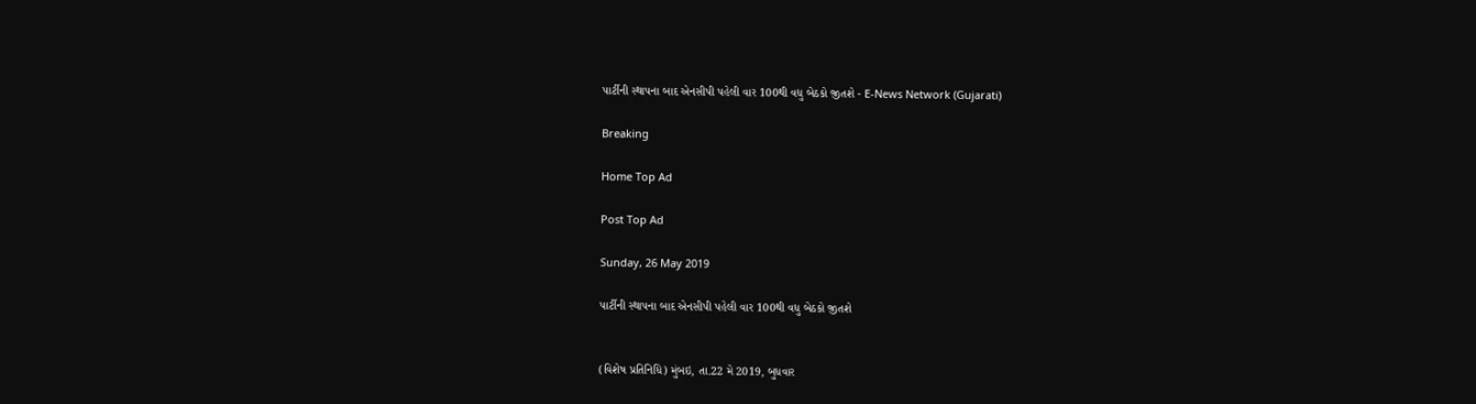પાર્ટીની સ્થાપના બાદ એનસીપી પહેલી વાર 100થી વધુ બેઠકો જીતશે - E-News Network (Gujarati)

Breaking

Home Top Ad

Post Top Ad

Sunday, 26 May 2019

પાર્ટીની સ્થાપના બાદ એનસીપી પહેલી વાર 100થી વધુ બેઠકો જીતશે


(વિશેષ પ્રતિનિધિ) મુંબઇ, તા.22 મે 2019, બુધવાર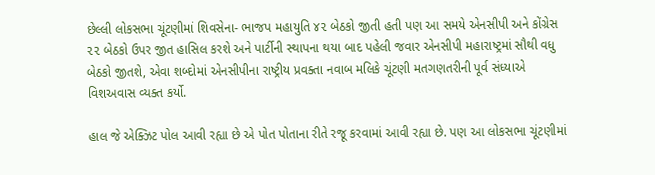છેલ્લી લોકસભા ચૂંટણીમાં શિવસેના- ભાજપ મહાયુતિ ૪૨ બેઠકો જીતી હતી પણ આ સમયે એનસીપી અને કોંગ્રેસ ૨૨ બેઠકો ઉપર જીત હાસિલ કરશે અને પાર્ટીની સ્થાપના થયા બાદ પહેલી જવાર એનસીપી મહારાષ્ટ્રમાં સૌથી વધુ બેઠકો જીતશે, એવા શબ્દોમાં એનસીપીના રાષ્ટ્રીય પ્રવક્તા નવાબ મલિકે ચૂંટણી મતગણતરીની પૂર્વ સંધ્યાએ વિશઅવાસ વ્યક્ત કર્યો.

હાલ જે એક્ઝિટ પોલ આવી રહ્યા છે એ પોત પોતાના રીતે રજૂ કરવામાં આવી રહ્યા છે. પણ આ લોકસભા ચૂંટણીમાં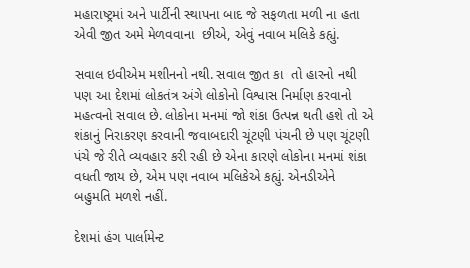મહારાષ્ટ્રમાં અને પાર્ટીની સ્થાપના બાદ જે સફળતા મળી ના હતા એવી જીત અમે મેળવવાના  છીએ, એવું નવાબ મલિકે કહ્યું.

સવાલ ઇવીએમ મશીનનો નથી. સવાલ જીત કા  તો હારનો નથી પણ આ દેશમાં લોકતંત્ર અંગે લોકોનો વિશ્વાસ નિર્માણ કરવાનો મહત્વનો સવાલ છે. લોકોના મનમાં જો શંકા ઉત્પન્ન થતી હશે તો એ શંકાનું નિરાકરણ કરવાની જવાબદારી ચૂંટણી પંચની છે પણ ચૂંટણી પંચે જે રીતે વ્યવહાર કરી રહી છે એના કારણે લોકોના મનમાં શંકા વધતી જાય છે, એમ પણ નવાબ મલિકેએ કહ્યું. એનડીએને બહુમતિ મળશે નહીં.

દેશમાં હંગ પાર્લામેન્ટ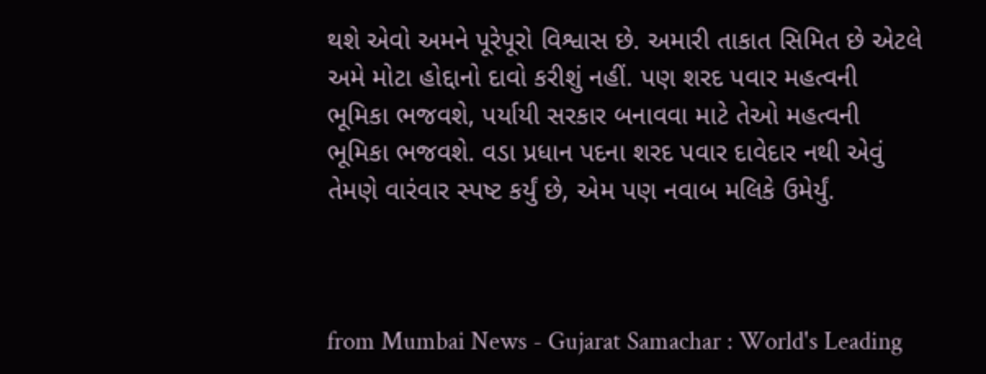થશે એવો અમને પૂરેપૂરો વિશ્વાસ છે. અમારી તાકાત સિમિત છે એટલે અમે મોટા હોદ્દાનો દાવો કરીશું નહીં. પણ શરદ પવાર મહત્વની ભૂમિકા ભજવશે, પર્યાયી સરકાર બનાવવા માટે તેઓ મહત્વની ભૂમિકા ભજવશે. વડા પ્રધાન પદના શરદ પવાર દાવેદાર નથી એવું તેમણે વારંવાર સ્પષ્ટ કર્યું છે, એમ પણ નવાબ મલિકે ઉમેર્યું.



from Mumbai News - Gujarat Samachar : World's Leading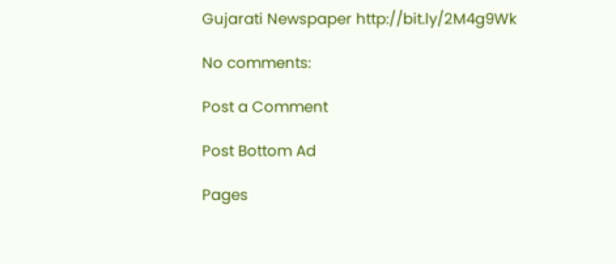Gujarati Newspaper http://bit.ly/2M4g9Wk

No comments:

Post a Comment

Post Bottom Ad

Pages